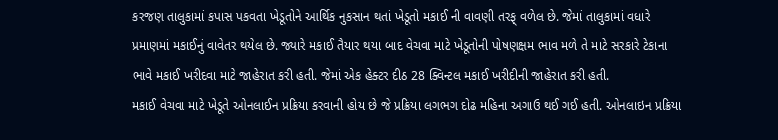કરજણ તાલુકામાં કપાસ પકવતા ખેડૂતોને આર્થિક નુકસાન થતાં ખેડૂતો મકાઈ ની વાવણી તરફ્ વળેલ છે. જેમાં તાલુકામાં વધારે પ્રમાણમાં મકાઈનું વાવેતર થયેલ છે. જ્યારે મકાઈ તૈયાર થયા બાદ વેચવા માટે ખેડૂતોની પોષણક્ષમ ભાવ મળે તે માટે સરકારે ટેકાના ભાવે મકાઈ ખરીદવા માટે જાહેરાત કરી હતી. જેમાં એક હેક્ટર દીઠ 28 ક્વિન્ટલ મકાઈ ખરીદીની જાહેરાત કરી હતી.
મકાઈ વેચવા માટે ખેડૂતે ઓનલાઈન પ્રક્રિયા કરવાની હોય છે જે પ્રક્રિયા લગભગ દોઢ મહિના અગાઉ થઈ ગઈ હતી. ઓનલાઇન પ્રક્રિયા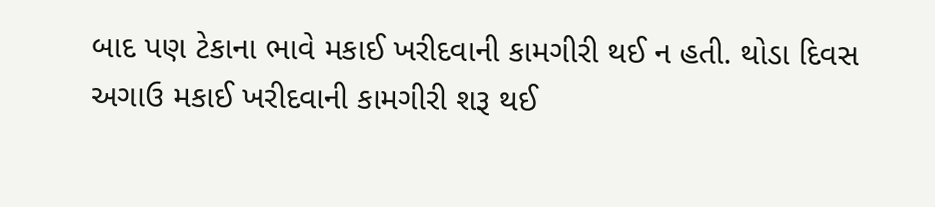બાદ પણ ટેકાના ભાવે મકાઈ ખરીદવાની કામગીરી થઈ ન હતી. થોડા દિવસ અગાઉ મકાઈ ખરીદવાની કામગીરી શરૂ થઈ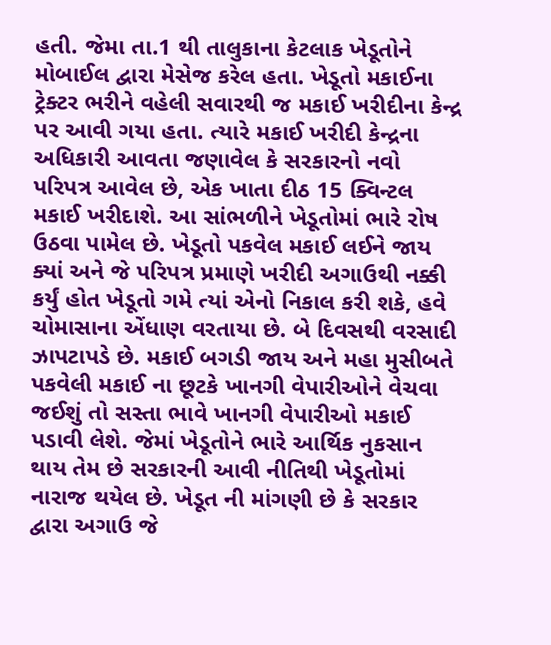હતી. જેમા તા.1 થી તાલુકાના કેટલાક ખેડૂતોને મોબાઈલ દ્વારા મેસેજ કરેલ હતા. ખેડૂતો મકાઈના ટ્રેક્ટર ભરીને વહેલી સવારથી જ મકાઈ ખરીદીના કેન્દ્ર પર આવી ગયા હતા. ત્યારે મકાઈ ખરીદી કેન્દ્રના અધિકારી આવતા જણાવેલ કે સરકારનો નવો પરિપત્ર આવેલ છે, એક ખાતા દીઠ 15 ક્વિન્ટલ મકાઈ ખરીદાશે. આ સાંભળીને ખેડૂતોમાં ભારે રોષ ઉઠવા પામેલ છે. ખેડૂતો પકવેલ મકાઈ લઈને જાય ક્યાં અને જે પરિપત્ર પ્રમાણે ખરીદી અગાઉથી નક્કી કર્યું હોત ખેડૂતો ગમે ત્યાં એનો નિકાલ કરી શકે, હવે ચોમાસાના એંધાણ વરતાયા છે. બે દિવસથી વરસાદી ઝાપટાપડે છે. મકાઈ બગડી જાય અને મહા મુસીબતે પકવેલી મકાઈ ના છૂટકે ખાનગી વેપારીઓને વેચવા જઈશું તો સસ્તા ભાવે ખાનગી વેપારીઓ મકાઈ પડાવી લેશે. જેમાં ખેડૂતોને ભારે આર્થિક નુકસાન થાય તેમ છે સરકારની આવી નીતિથી ખેડૂતોમાં નારાજ થયેલ છે. ખેડૂત ની માંગણી છે કે સરકાર દ્વારા અગાઉ જે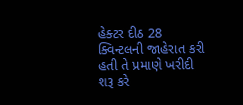હેક્ટર દીઠ 28 ક્વિન્ટલની જાહેરાત કરી હતી તે પ્રમાણે ખરીદી શરૂ કરે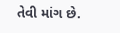તેવી માંગ છે.